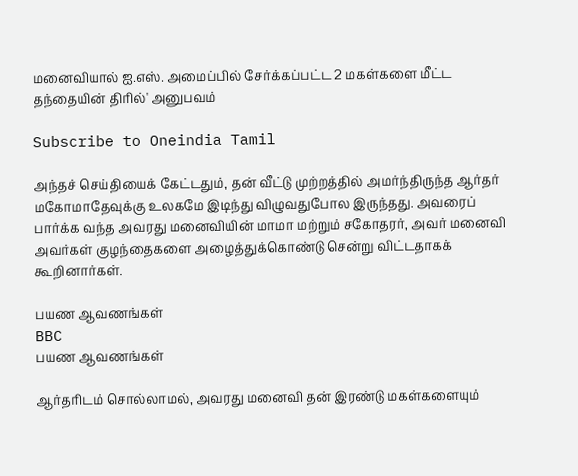மனைவியால் ஐ.எஸ். அமைப்பில் சேர்க்கப்பட்ட 2 மகள்களை மீட்ட தந்தையின் திரில்' அனுபவம்

Subscribe to Oneindia Tamil

அந்தச் செய்தியைக் கேட்டதும், தன் வீட்டு முற்றத்தில் அமர்ந்திருந்த ஆர்தர் மகோமாதேவுக்கு உலகமே இடிந்து விழுவதுபோல இருந்தது. அவரைப் பார்க்க வந்த அவரது மனைவியின் மாமா மற்றும் சகோதரர், அவர் மனைவி அவர்கள் குழந்தைகளை அழைத்துக்கொண்டு சென்று விட்டதாகக் கூறினார்கள்.

பயண ஆவணங்கள்
BBC
பயண ஆவணங்கள்

ஆர்தரிடம் சொல்லாமல், அவரது மனைவி தன் இரண்டு மகள்களையும்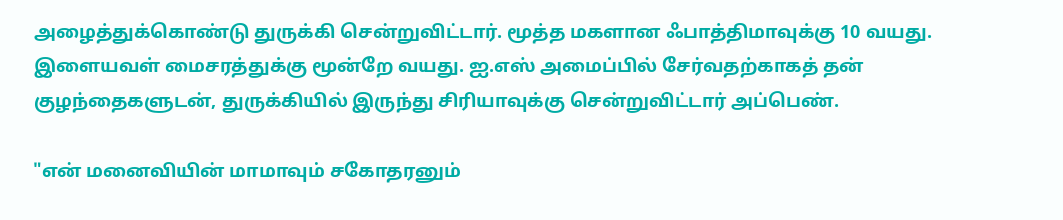அழைத்துக்கொண்டு துருக்கி சென்றுவிட்டார். மூத்த மகளான ஃபாத்திமாவுக்கு 10 வயது. இளையவள் மைசரத்துக்கு மூன்றே வயது. ஐ.எஸ் அமைப்பில் சேர்வதற்காகத் தன் குழந்தைகளுடன், துருக்கியில் இருந்து சிரியாவுக்கு சென்றுவிட்டார் அப்பெண்.

"என் மனைவியின் மாமாவும் சகோதரனும்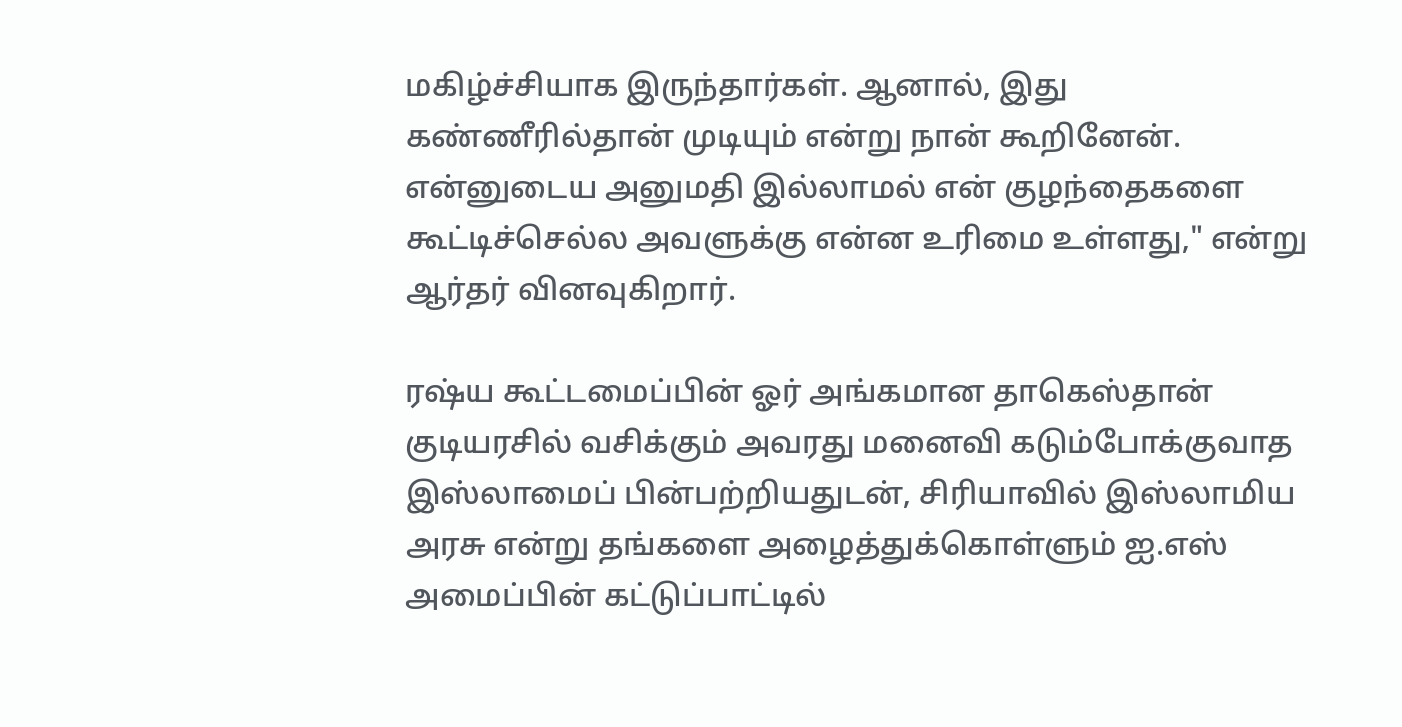மகிழ்ச்சியாக இருந்தார்கள். ஆனால், இது கண்ணீரில்தான் முடியும் என்று நான் கூறினேன். என்னுடைய அனுமதி இல்லாமல் என் குழந்தைகளை கூட்டிச்செல்ல அவளுக்கு என்ன உரிமை உள்ளது," என்று ஆர்தர் வினவுகிறார்.

ரஷ்ய கூட்டமைப்பின் ஓர் அங்கமான தாகெஸ்தான் குடியரசில் வசிக்கும் அவரது மனைவி கடும்போக்குவாத இஸ்லாமைப் பின்பற்றியதுடன், சிரியாவில் இஸ்லாமிய அரசு என்று தங்களை அழைத்துக்கொள்ளும் ஐ.எஸ் அமைப்பின் கட்டுப்பாட்டில்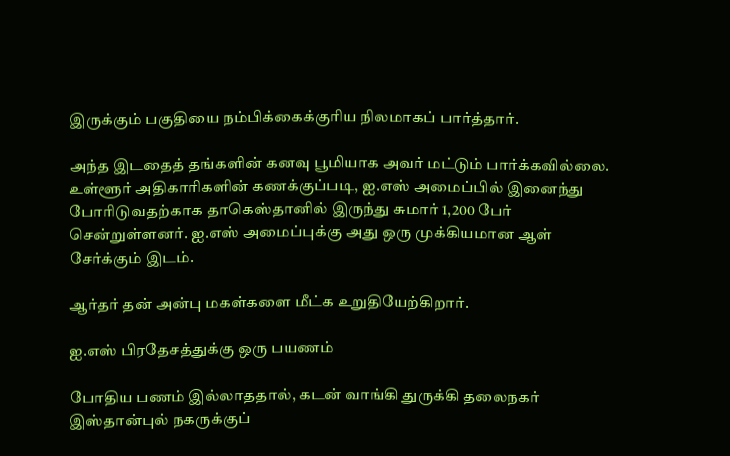இருக்கும் பகுதியை நம்பிக்கைக்குரிய நிலமாகப் பார்த்தார்.

அந்த இடதைத் தங்களின் கனவு பூமியாக அவர் மட்டும் பார்க்கவில்லை. உள்ளூர் அதிகாரிகளின் கணக்குப்படி, ஐ.எஸ் அமைப்பில் இனைந்து போரிடுவதற்காக தாகெஸ்தானில் இருந்து சுமார் 1,200 பேர் சென்றுள்ளனர். ஐ.எஸ் அமைப்புக்கு அது ஒரு முக்கியமான ஆள் சேர்க்கும் இடம்.

ஆர்தர் தன் அன்பு மகள்களை மீட்க உறுதியேற்கிறார்.

ஐ.எஸ் பிரதேசத்துக்கு ஒரு பயணம்

போதிய பணம் இல்லாததால், கடன் வாங்கி துருக்கி தலைநகர் இஸ்தான்புல் நகருக்குப்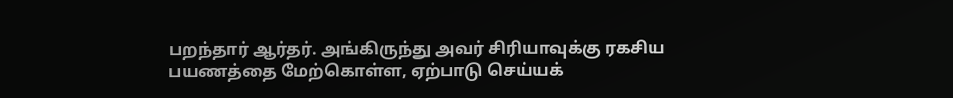பறந்தார் ஆர்தர். அங்கிருந்து அவர் சிரியாவுக்கு ரகசிய பயணத்தை மேற்கொள்ள, ஏற்பாடு செய்யக்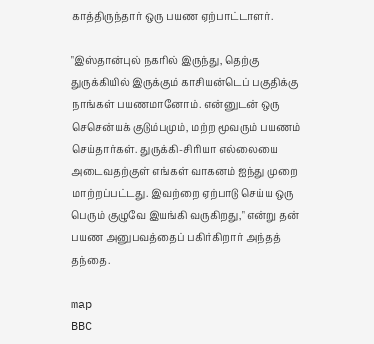காத்திருந்தார் ஒரு பயண ஏற்பாட்டாளர்.

"இஸ்தான்புல் நகரில் இருந்து, தெற்கு துருக்கியில் இருக்கும் காசியன்டெப் பகுதிக்கு நாங்கள் பயணமானோம். என்னுடன் ஒரு செசென்யக் குடும்பமும், மற்ற மூவரும் பயணம் செய்தார்கள். துருக்கி-சிரியா எல்லையை அடைவதற்குள் எங்கள் வாகனம் ஐந்து முறை மாற்றப்பட்டது. இவற்றை ஏற்பாடு செய்ய ஒரு பெரும் குழுவே இயங்கி வருகிறது," என்று தன் பயண அனுபவத்தைப் பகிர்கிறார் அந்தத் தந்தை.

map
BBC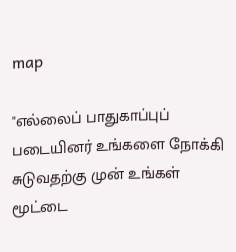map

"எல்லைப் பாதுகாப்புப் படையினர் உங்களை நோக்கி சுடுவதற்கு முன் உங்கள் மூட்டை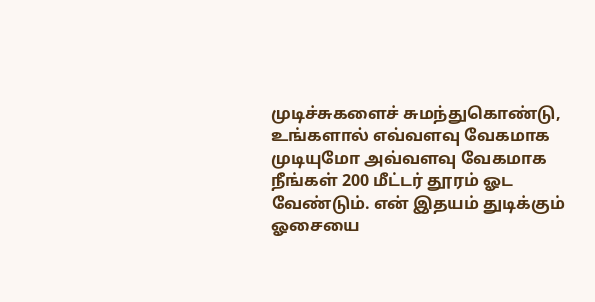முடிச்சுகளைச் சுமந்துகொண்டு, உங்களால் எவ்வளவு வேகமாக முடியுமோ அவ்வளவு வேகமாக நீங்கள் 200 மீட்டர் தூரம் ஓட வேண்டும். என் இதயம் துடிக்கும் ஓசையை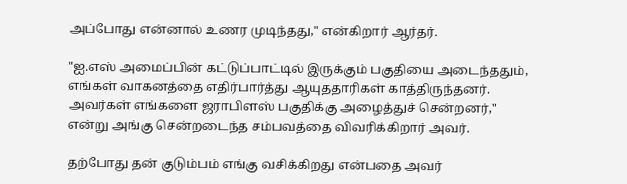அப்போது என்னால் உணர முடிந்தது," என்கிறார் ஆர்தர்.

"ஐ.எஸ் அமைப்பின் கட்டுப்பாட்டில் இருக்கும் பகுதியை அடைந்ததும், எங்கள் வாகனத்தை எதிர்பார்த்து ஆயுததாரிகள் காத்திருந்தனர். அவர்கள் எங்களை ஜராபிளஸ் பகுதிக்கு அழைத்துச் சென்றனர்," என்று அங்கு சென்றடைந்த சம்பவத்தை விவரிக்கிறார் அவர்.

தற்போது தன் குடும்பம் எங்கு வசிக்கிறது என்பதை அவர்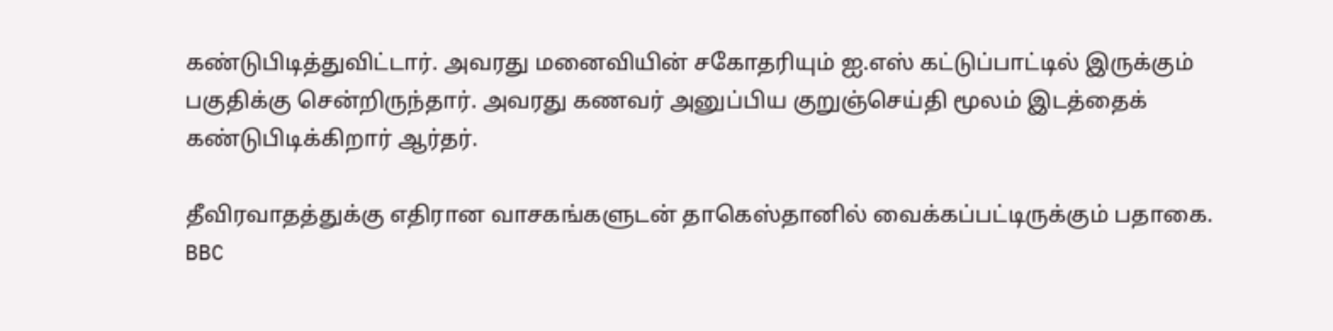கண்டுபிடித்துவிட்டார். அவரது மனைவியின் சகோதரியும் ஐ.எஸ் கட்டுப்பாட்டில் இருக்கும் பகுதிக்கு சென்றிருந்தார். அவரது கணவர் அனுப்பிய குறுஞ்செய்தி மூலம் இடத்தைக் கண்டுபிடிக்கிறார் ஆர்தர்.

தீவிரவாதத்துக்கு எதிரான வாசகங்களுடன் தாகெஸ்தானில் வைக்கப்பட்டிருக்கும் பதாகை.
BBC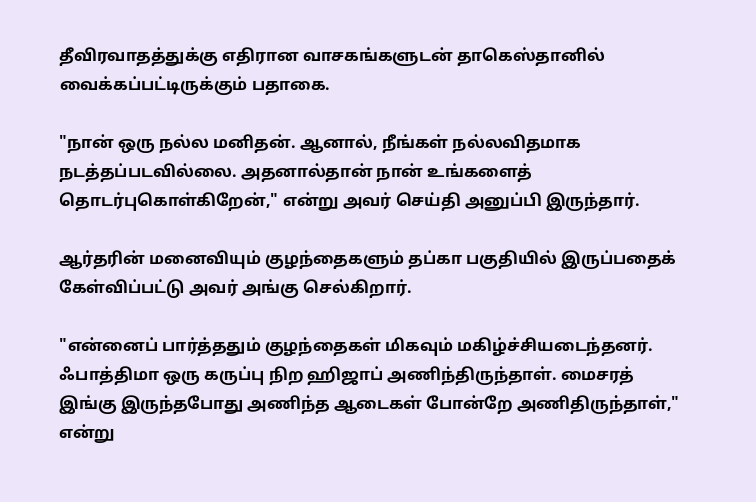தீவிரவாதத்துக்கு எதிரான வாசகங்களுடன் தாகெஸ்தானில் வைக்கப்பட்டிருக்கும் பதாகை.

"நான் ஒரு நல்ல மனிதன். ஆனால், நீங்கள் நல்லவிதமாக நடத்தப்படவில்லை. அதனால்தான் நான் உங்களைத் தொடர்புகொள்கிறேன்," என்று அவர் செய்தி அனுப்பி இருந்தார்.

ஆர்தரின் மனைவியும் குழந்தைகளும் தப்கா பகுதியில் இருப்பதைக் கேள்விப்பட்டு அவர் அங்கு செல்கிறார்.

"என்னைப் பார்த்ததும் குழந்தைகள் மிகவும் மகிழ்ச்சியடைந்தனர். ஃபாத்திமா ஒரு கருப்பு நிற ஹிஜாப் அணிந்திருந்தாள். மைசரத் இங்கு இருந்தபோது அணிந்த ஆடைகள் போன்றே அணிதிருந்தாள்," என்று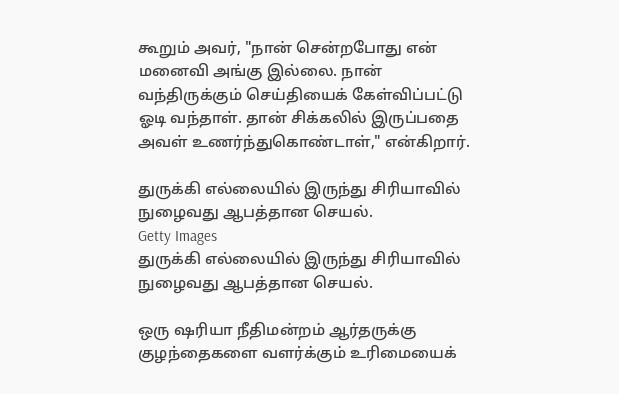கூறும் அவர், "நான் சென்றபோது என் மனைவி அங்கு இல்லை. நான் வந்திருக்கும் செய்தியைக் கேள்விப்பட்டு ஓடி வந்தாள். தான் சிக்கலில் இருப்பதை அவள் உணர்ந்துகொண்டாள்," என்கிறார்.

துருக்கி எல்லையில் இருந்து சிரியாவில் நுழைவது ஆபத்தான செயல்.
Getty Images
துருக்கி எல்லையில் இருந்து சிரியாவில் நுழைவது ஆபத்தான செயல்.

ஒரு ஷரியா நீதிமன்றம் ஆர்தருக்கு குழந்தைகளை வளர்க்கும் உரிமையைக்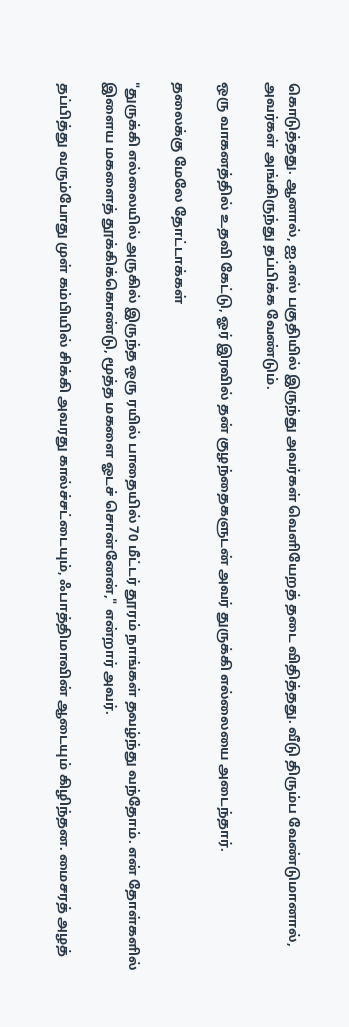கொடுத்தது. ஆனால், ஐ.எஸ் பகுதியில் இருந்து அவர்கள் வெளியேறத் தடை விதித்தது. வீடு திரும்ப வேண்டுமானால், அவர்கள் அங்கிருந்து தப்பிக்க வேண்டும்.

ஒரு வாகனத்தில் உதவி கேட்டு, ஓர் இரவில் தன் குழந்தைகளுடன் அவர் துருக்கி எல்லையை அடைந்தார்.

தலைக்கு மேலே தோட்டாக்கள்

"துருக்கி எல்லையில் அருகில் இருந்த ஒரு ரயில் பாதையில் 70 மீட்டர் தூரம் நாங்கள் தவழ்ந்து வந்தோம். என் தோள்களில் இளைய மகளைத் தூக்கிக்கொண்டு, மூத்த மகளை ஓடச் சொன்னேன்," என்றார் அவர்.

தப்பித்து வரும்போது முள் கம்பியில் சிக்கி அவரது கால்ச்சட்டையும், ஃபாத்திமாவின் ஆடையும் கிழிந்தன. மைசரத் அழத்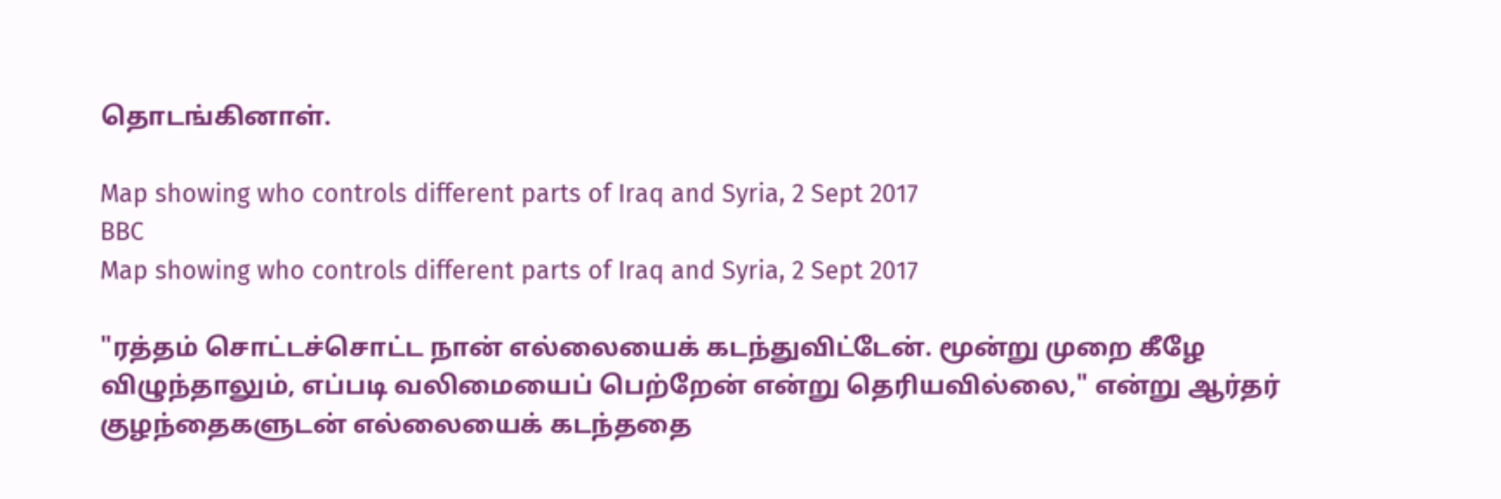தொடங்கினாள்.

Map showing who controls different parts of Iraq and Syria, 2 Sept 2017
BBC
Map showing who controls different parts of Iraq and Syria, 2 Sept 2017

"ரத்தம் சொட்டச்சொட்ட நான் எல்லையைக் கடந்துவிட்டேன். மூன்று முறை கீழே விழுந்தாலும், எப்படி வலிமையைப் பெற்றேன் என்று தெரியவில்லை," என்று ஆர்தர் குழந்தைகளுடன் எல்லையைக் கடந்ததை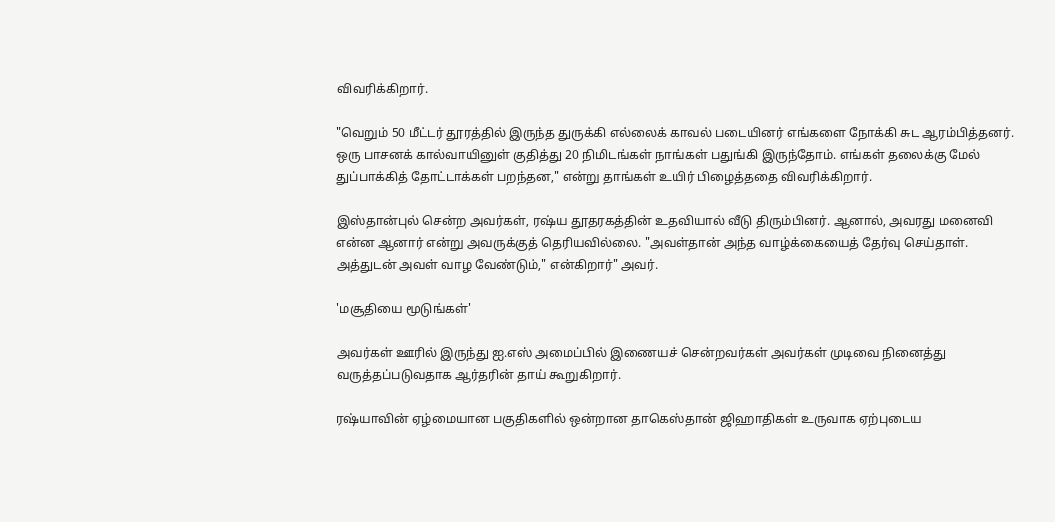விவரிக்கிறார்.

"வெறும் 50 மீட்டர் தூரத்தில் இருந்த துருக்கி எல்லைக் காவல் படையினர் எங்களை நோக்கி சுட ஆரம்பித்தனர். ஒரு பாசனக் கால்வாயினுள் குதித்து 20 நிமிடங்கள் நாங்கள் பதுங்கி இருந்தோம். எங்கள் தலைக்கு மேல் துப்பாக்கித் தோட்டாக்கள் பறந்தன," என்று தாங்கள் உயிர் பிழைத்ததை விவரிக்கிறார்.

இஸ்தான்புல் சென்ற அவர்கள், ரஷ்ய தூதரகத்தின் உதவியால் வீடு திரும்பினர். ஆனால், அவரது மனைவி என்ன ஆனார் என்று அவருக்குத் தெரியவில்லை. "அவள்தான் அந்த வாழ்க்கையைத் தேர்வு செய்தாள். அத்துடன் அவள் வாழ வேண்டும்," என்கிறார்" அவர்.

'மசூதியை மூடுங்கள்'

அவர்கள் ஊரில் இருந்து ஐ.எஸ் அமைப்பில் இணையச் சென்றவர்கள் அவர்கள் முடிவை நினைத்து வருத்தப்படுவதாக ஆர்தரின் தாய் கூறுகிறார்.

ரஷ்யாவின் ஏழ்மையான பகுதிகளில் ஒன்றான தாகெஸ்தான் ஜிஹாதிகள் உருவாக ஏற்புடைய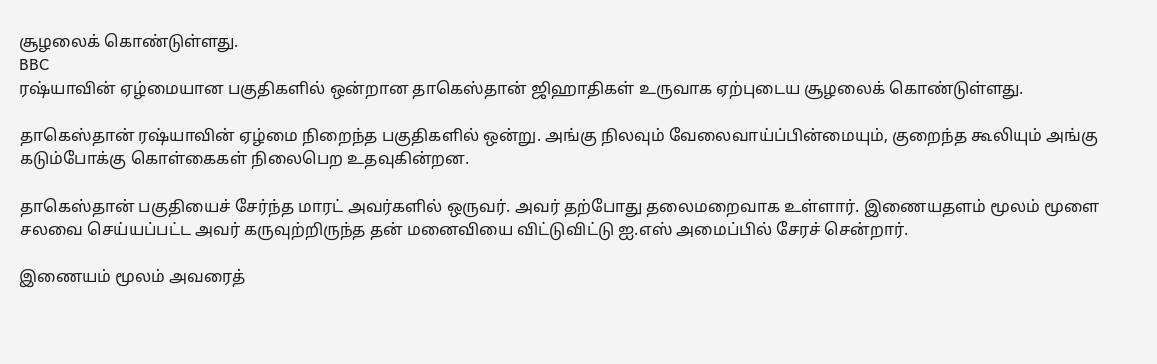சூழலைக் கொண்டுள்ளது.
BBC
ரஷ்யாவின் ஏழ்மையான பகுதிகளில் ஒன்றான தாகெஸ்தான் ஜிஹாதிகள் உருவாக ஏற்புடைய சூழலைக் கொண்டுள்ளது.

தாகெஸ்தான் ரஷ்யாவின் ஏழ்மை நிறைந்த பகுதிகளில் ஒன்று. அங்கு நிலவும் வேலைவாய்ப்பின்மையும், குறைந்த கூலியும் அங்கு கடும்போக்கு கொள்கைகள் நிலைபெற உதவுகின்றன.

தாகெஸ்தான் பகுதியைச் சேர்ந்த மாரட் அவர்களில் ஒருவர். அவர் தற்போது தலைமறைவாக உள்ளார். இணையதளம் மூலம் மூளை சலவை செய்யப்பட்ட அவர் கருவுற்றிருந்த தன் மனைவியை விட்டுவிட்டு ஐ.எஸ் அமைப்பில் சேரச் சென்றார்.

இணையம் மூலம் அவரைத்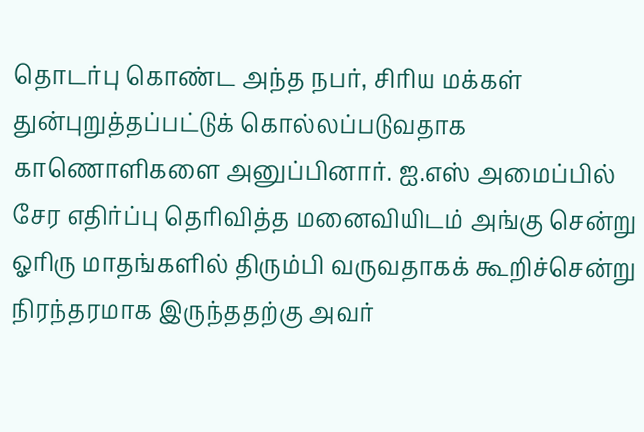தொடர்பு கொண்ட அந்த நபர், சிரிய மக்கள் துன்புறுத்தப்பட்டுக் கொல்லப்படுவதாக காணொளிகளை அனுப்பினார். ஐ.எஸ் அமைப்பில் சேர எதிர்ப்பு தெரிவித்த மனைவியிடம் அங்கு சென்று ஓரிரு மாதங்களில் திரும்பி வருவதாகக் கூறிச்சென்று நிரந்தரமாக இருந்ததற்கு அவர்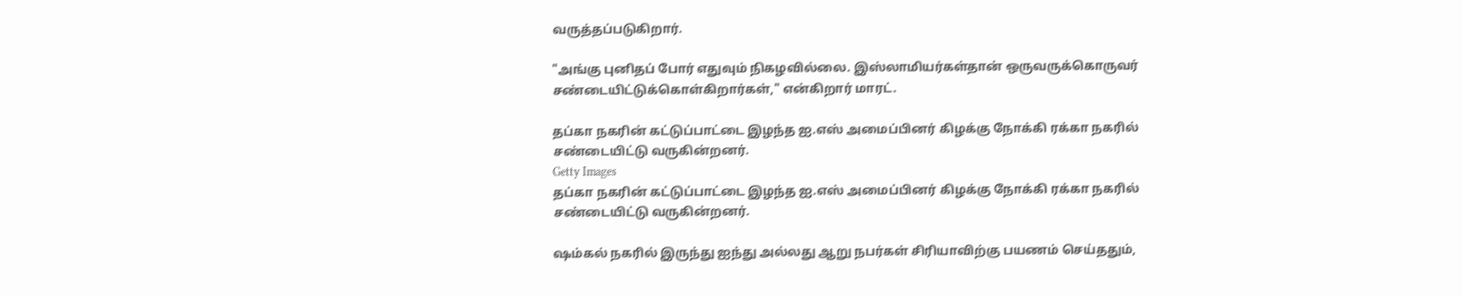வருத்தப்படுகிறார்.

"அங்கு புனிதப் போர் எதுவும் நிகழவில்லை. இஸ்லாமியர்கள்தான் ஒருவருக்கொருவர் சண்டையிட்டுக்கொள்கிறார்கள்," என்கிறார் மாரட்.

தப்கா நகரின் கட்டுப்பாட்டை இழந்த ஐ.எஸ் அமைப்பினர் கிழக்கு நோக்கி ரக்கா நகரில் சண்டையிட்டு வருகின்றனர்.
Getty Images
தப்கா நகரின் கட்டுப்பாட்டை இழந்த ஐ.எஸ் அமைப்பினர் கிழக்கு நோக்கி ரக்கா நகரில் சண்டையிட்டு வருகின்றனர்.

ஷம்கல் நகரில் இருந்து ஐந்து அல்லது ஆறு நபர்கள் சிரியாவிற்கு பயணம் செய்ததும்,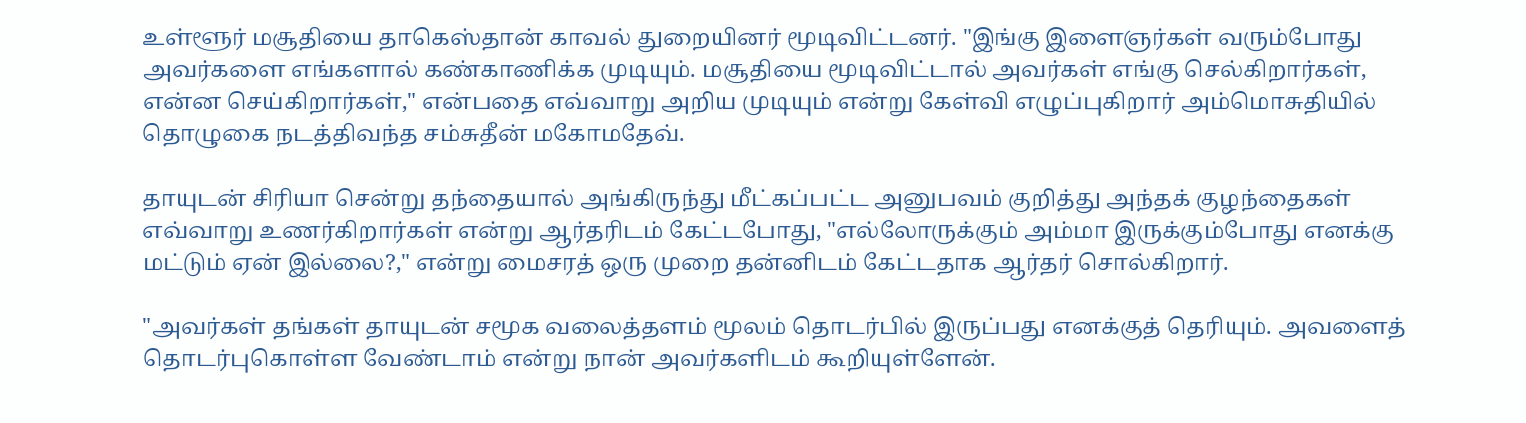உள்ளூர் மசூதியை தாகெஸ்தான் காவல் துறையினர் மூடிவிட்டனர். "இங்கு இளைஞர்கள் வரும்போது அவர்களை எங்களால் கண்காணிக்க முடியும். மசூதியை மூடிவிட்டால் அவர்கள் எங்கு செல்கிறார்கள், என்ன செய்கிறார்கள்," என்பதை எவ்வாறு அறிய முடியும் என்று கேள்வி எழுப்புகிறார் அம்மொசுதியில் தொழுகை நடத்திவந்த சம்சுதீன் மகோமதேவ்.

தாயுடன் சிரியா சென்று தந்தையால் அங்கிருந்து மீட்கப்பட்ட அனுபவம் குறித்து அந்தக் குழந்தைகள் எவ்வாறு உணர்கிறார்கள் என்று ஆர்தரிடம் கேட்டபோது, "எல்லோருக்கும் அம்மா இருக்கும்போது எனக்கு மட்டும் ஏன் இல்லை?," என்று மைசரத் ஒரு முறை தன்னிடம் கேட்டதாக ஆர்தர் சொல்கிறார்.

"அவர்கள் தங்கள் தாயுடன் சமூக வலைத்தளம் மூலம் தொடர்பில் இருப்பது எனக்குத் தெரியும். அவளைத் தொடர்புகொள்ள வேண்டாம் என்று நான் அவர்களிடம் கூறியுள்ளேன்.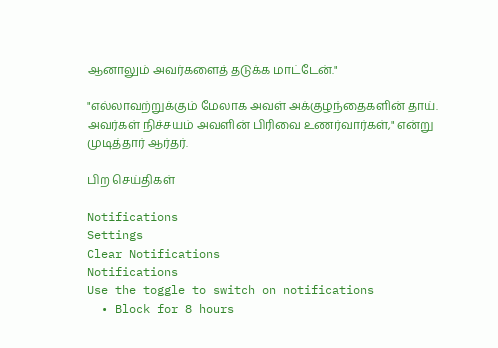ஆனாலும் அவர்களைத் தடுக்க மாட்டேன்."

"எல்லாவற்றுக்கும் மேலாக அவள் அக்குழந்தைகளின் தாய். அவர்கள் நிச்சயம் அவளின் பிரிவை உணர்வார்கள்," என்று முடித்தார் ஆர்தர்.

பிற செய்திகள்

Notifications
Settings
Clear Notifications
Notifications
Use the toggle to switch on notifications
  • Block for 8 hours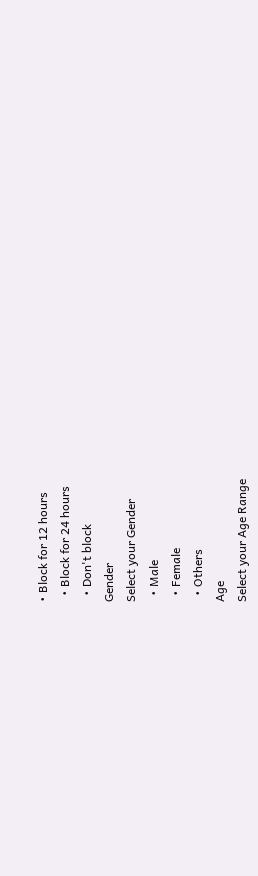• Block for 12 hours
  • Block for 24 hours
  • Don't block
Gender
Select your Gender
  • Male
  • Female
  • Others
Age
Select your Age Range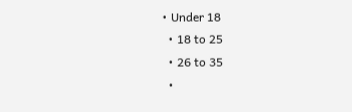• Under 18
  • 18 to 25
  • 26 to 35
  •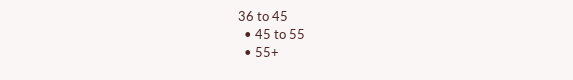36 to 45
  • 45 to 55
  • 55+